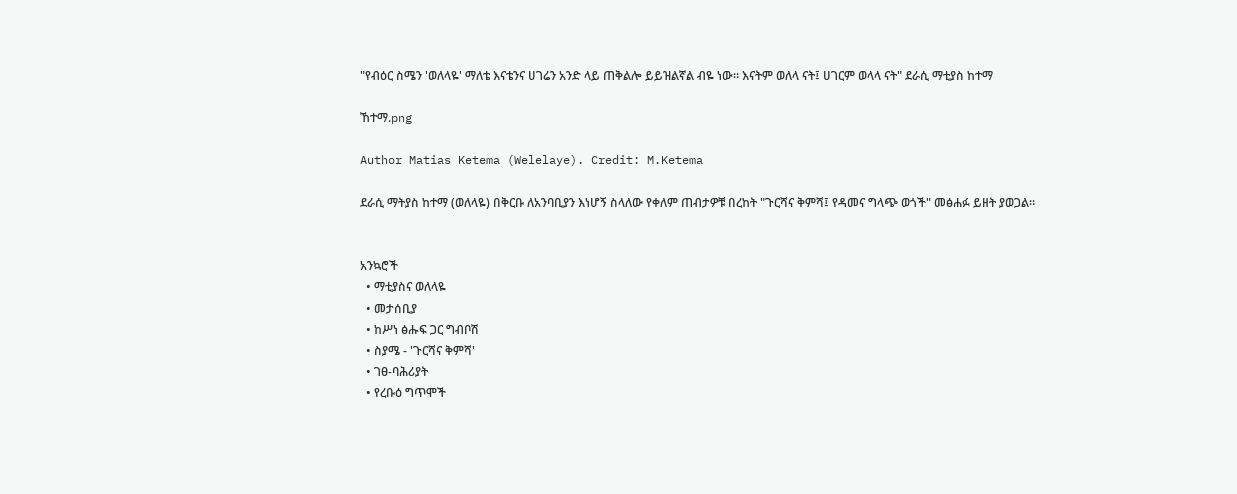"የብዕር ስሜን 'ወለላዬ' ማለቴ እናቴንና ሀገሬን አንድ ላይ ጠቅልሎ ይይዝልኛል ብዬ ነው። እናትም ወለላ ናት፤ ሀገርም ወላላ ናት" ደራሲ ማቲያስ ከተማ

ኸተማ.png

Author Matias Ketema (Welelaye). Credit: M.Ketema

ደራሲ ማትያስ ከተማ (ወለላዬ) በቅርቡ ለአንባቢያን እነሆኝ ስላለው የቀለም ጠብታዎቹ በረከት "ጉርሻና ቅምሻ፤ የዳመና ግላጭ ወጎች" መፅሐፉ ይዘት ያወጋል።


አንኳሮች
  • ማቲያስና ወለላዬ
  • መታሰቢያ
  • ከሥነ ፅሑፍ ጋር ግብቦሽ
  • ስያሜ - 'ጉርሻና ቅምሻ'
  • ገፀ-ባሕሪያት
  • የረቡዕ ግጥሞች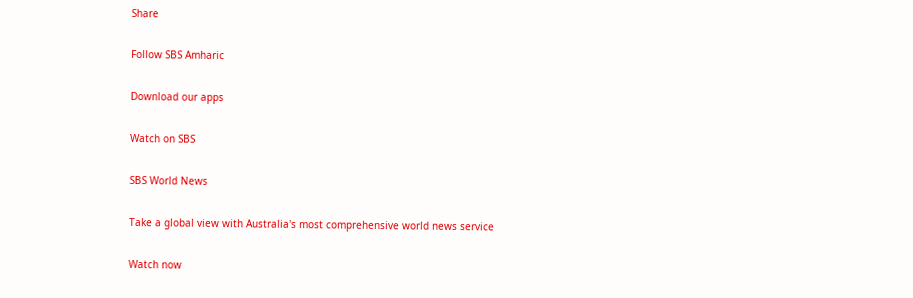Share

Follow SBS Amharic

Download our apps

Watch on SBS

SBS World News

Take a global view with Australia's most comprehensive world news service

Watch now